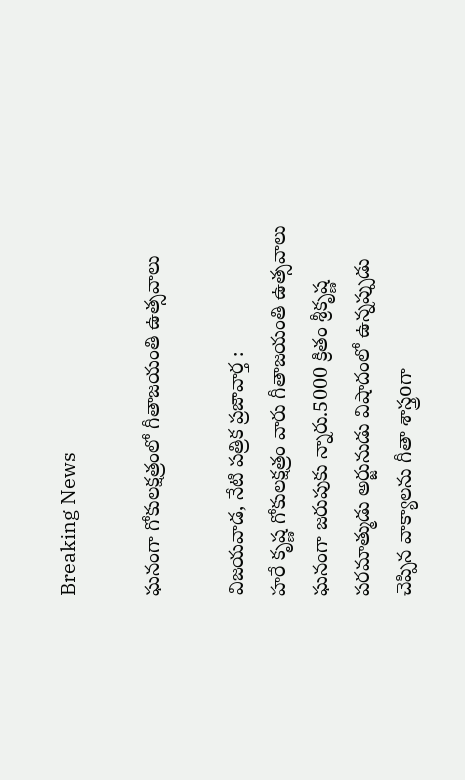Breaking News

ఘనంగా గోకులక్షత్రంలో గీతాజయంతి ఉత్సవాలు

విజయవాడ, నేటి పత్రిక ప్రజావార్త :
హరే కృష్ణ గోకులక్షత్రం వారు గీతాజయంతి ఉత్సవాలు ఘనంగా జరుపుకు న్నారు.5000 క్రితం శ్రీకృష్ణ పరమాత్ముడు అర్జునుడు విషాదంలో ఉన్నప్పుడు చెప్పిన వాక్యాలను గీతా శాస్త్రoగా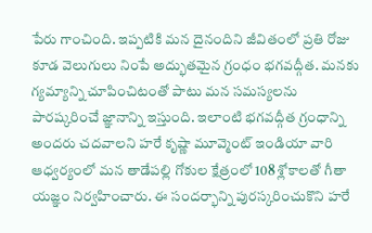పేరు గాంచింది. ఇప్పటికి మన దైనందిని జీవితంలో ప్రతి రోజు కూడ వెలుగులు నింపే అద్భుతమైన గ్రంధం భగవద్గీత. మనకు గ్యమ్యాన్ని చూపించిటంతో పాటు మన సమస్యలను పారష్కరించే జ్ఞానాన్ని ఇస్తుంది. ఇలాంటి భగవద్గీత గ్రంధాన్ని అందరు చదవాలని హరే కృష్ణా మూవ్మెంట్ ఇండియా వారి ఆధ్వర్యంలో మన తాడేపల్లి గోకుల క్షేత్రంలో 108 శ్లోకాలతో గీతా యజ్ఞం నిర్వహించారు. ఈ సందర్భాన్ని పురస్కరించుకొని హరే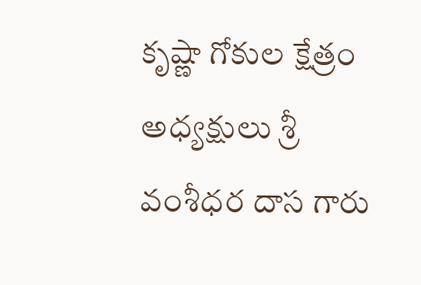కృష్ణా గోకుల క్షేత్రం అధ్యక్షులు శ్రీ వంశీధర దాస గారు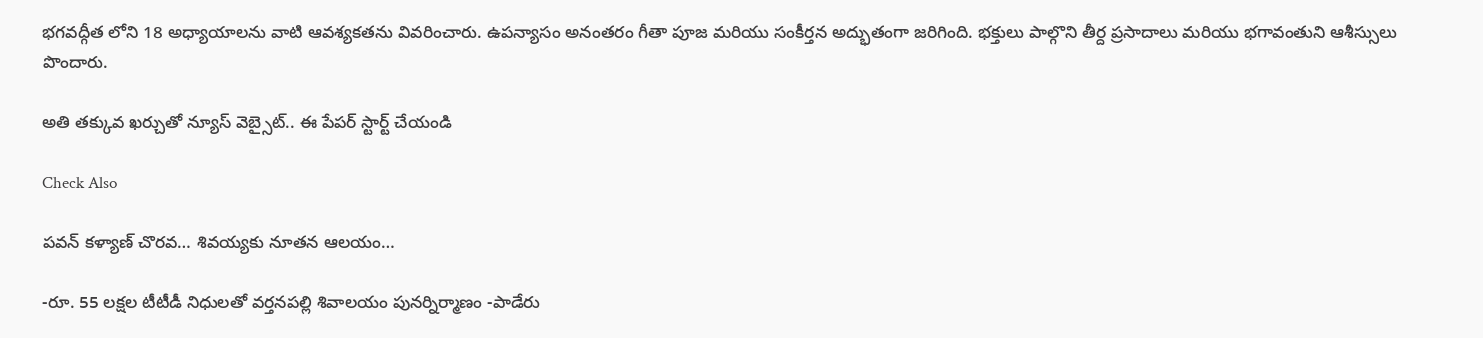భగవద్గీత లోని 18 అధ్యాయాలను వాటి ఆవశ్యకతను వివరించారు. ఉపన్యాసం అనంతరం గీతా పూజ మరియు సంకీర్తన అద్భుతంగా జరిగింది. భక్తులు పాల్గొని తీర్ద ప్రసాదాలు మరియు భగావంతుని ఆశీస్సులు పొందారు.

అతి తక్కువ ఖర్చుతో న్యూస్ వెబ్సైట్.. ఈ పేపర్ స్టార్ట్ చేయండి

Check Also

పవన్ కళ్యాణ్ చొరవ… శివయ్యకు నూతన ఆలయం…

-రూ. 55 లక్షల టీటీడీ నిధులతో వర్తనపల్లి శివాలయం పునర్నిర్మాణం -పాడేరు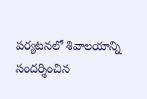పర్యటనలో శివాలయాన్ని సందర్శించిన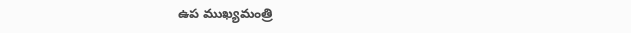ఉప ముఖ్యమంత్రి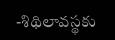-శిథిలావస్థకు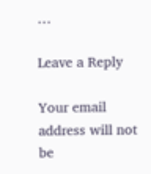…

Leave a Reply

Your email address will not be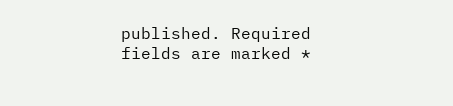published. Required fields are marked *